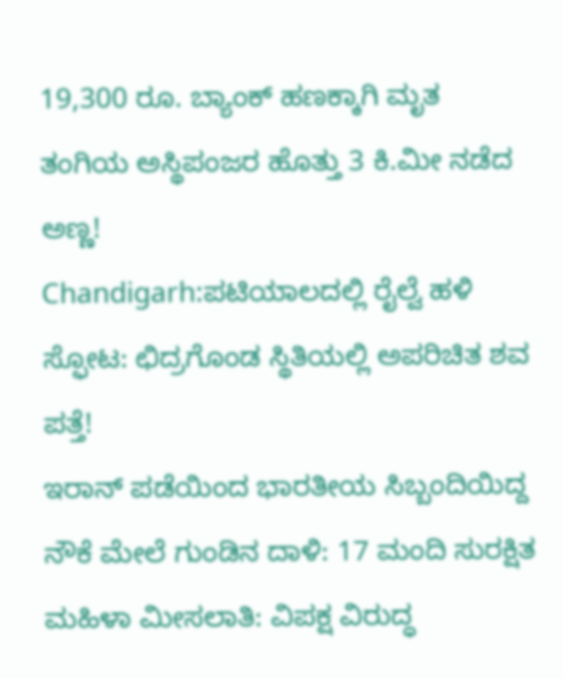19,300 ರೂ. ಬ್ಯಾಂಕ್ ಹಣಕ್ಕಾಗಿ ಮೃತ ತಂಗಿಯ ಅಸ್ಥಿಪಂಜರ ಹೊತ್ತು 3 ಕಿ.ಮೀ ನಡೆದ ಅಣ್ಣ!
Chandigarh:ಪಟಿಯಾಲದಲ್ಲಿ ರೈಲ್ವೆ ಹಳಿ ಸ್ಫೋಟ: ಛಿದ್ರಗೊಂಡ ಸ್ಥಿತಿಯಲ್ಲಿ ಅಪರಿಚಿತ ಶವ ಪತ್ತೆ!
ಇರಾನ್ ಪಡೆಯಿಂದ ಭಾರತೀಯ ಸಿಬ್ಬಂದಿಯಿದ್ದ ನೌಕೆ ಮೇಲೆ ಗುಂಡಿನ ದಾಳಿ: 17 ಮಂದಿ ಸುರಕ್ಷಿತ
ಮಹಿಳಾ ಮೀಸಲಾತಿ: ವಿಪಕ್ಷ ವಿರುದ್ಧ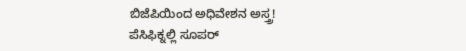ಬಿಜೆಪಿಯಿಂದ ಅಧಿವೇಶನ ಅಸ್ತ್ರ!
ಪೆಸಿಫಿಕ್ನಲ್ಲಿ ಸೂಪರ್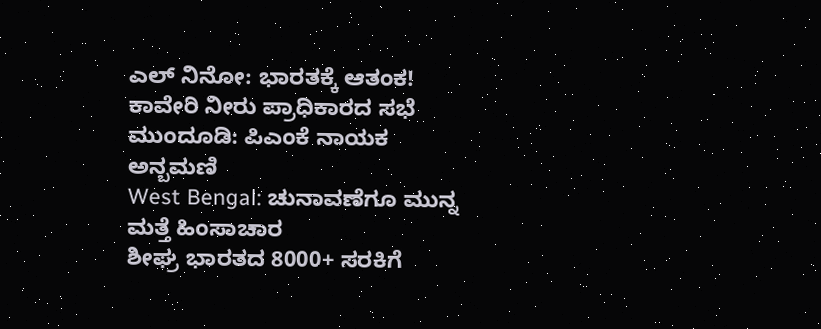ಎಲ್ ನಿನೋ: ಭಾರತಕ್ಕೆ ಆತಂಕ!
ಕಾವೇರಿ ನೀರು ಪ್ರಾಧಿಕಾರದ ಸಭೆ ಮುಂದೂಡಿ: ಪಿಎಂಕೆ ನಾಯಕ ಅನ್ಬಮಣಿ
West Bengal: ಚುನಾವಣೆಗೂ ಮುನ್ನ ಮತ್ತೆ ಹಿಂಸಾಚಾರ
ಶೀಘ್ರ ಭಾರತದ 8000+ ಸರಕಿಗೆ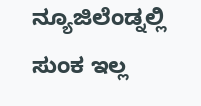ನ್ಯೂಜಿಲೆಂಡ್ನಲ್ಲಿ ಸುಂಕ ಇಲ್ಲ